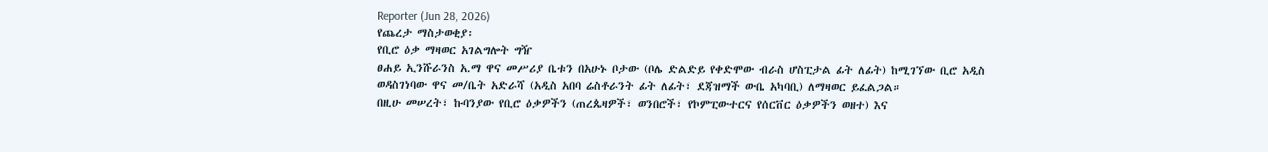Reporter (Jun 28, 2026)
የጨረታ ማስታወቂያ፡
የቢሮ ዕቃ ማዛወር አገልግሎት ግዥ
ፀሐይ ኢንሹራንስ አ.ማ ዋና መሥሪያ ቤቱን በአሁኑ ቦታው (ቦሌ ድልድይ የቀድሞው ብራስ ሆስፒታል ፊት ለፊት) ከሚገኘው ቢሮ አዲስ ወዳስገነባው ዋና መ/ቤት አድራሻ (አዲስ አበባ ሬስቶራንት ፊት ለፊት፣ ደጃዝማች ውቤ አካባቢ) ለማዛወር ይፈልጋል።
በዚሁ መሠረት፣ ኩባንያው የቢሮ ዕቃዎችን (ጠረጴዛዎች፣ ወንበሮች፣ የኮምፒውተርና የሰርቨር ዕቃዎችን ወዘተ) እና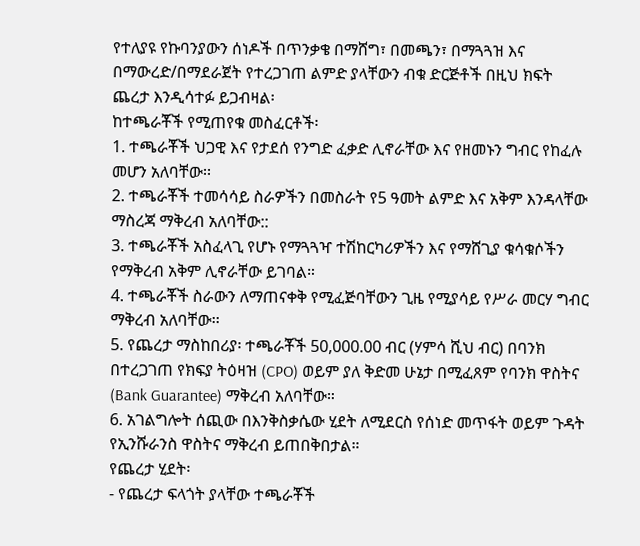የተለያዩ የኩባንያውን ሰነዶች በጥንቃቄ በማሸግ፣ በመጫን፣ በማጓጓዝ እና በማውረድ/በማደራጀት የተረጋገጠ ልምድ ያላቸውን ብቁ ድርጅቶች በዚህ ክፍት ጨረታ እንዲሳተፉ ይጋብዛል፡
ከተጫራቾች የሚጠየቁ መስፈርቶች፡
1. ተጫራቾች ህጋዊ እና የታደሰ የንግድ ፈቃድ ሊኖራቸው እና የዘመኑን ግብር የከፈሉ መሆን አለባቸው፡፡
2. ተጫራቾች ተመሳሳይ ስራዎችን በመስራት የ5 ዓመት ልምድ እና አቅም እንዳላቸው ማስረጃ ማቅረብ አለባቸው::
3. ተጫራቾች አስፈላጊ የሆኑ የማጓጓዣ ተሽከርካሪዎችን እና የማሸጊያ ቁሳቁሶችን የማቅረብ አቅም ሊኖራቸው ይገባል።
4. ተጫራቾች ስራውን ለማጠናቀቅ የሚፈጅባቸውን ጊዜ የሚያሳይ የሥራ መርሃ ግብር ማቅረብ አለባቸው፡፡
5. የጨረታ ማስከበሪያ፡ ተጫራቾች 50,000.00 ብር (ሃምሳ ሺህ ብር) በባንክ በተረጋገጠ የክፍያ ትዕዛዝ (CPO) ወይም ያለ ቅድመ ሁኔታ በሚፈጸም የባንክ ዋስትና (Bank Guarantee) ማቅረብ አለባቸው።
6. አገልግሎት ሰጪው በእንቅስቃሴው ሂደት ለሚደርስ የሰነድ መጥፋት ወይም ጉዳት የኢንሹራንስ ዋስትና ማቅረብ ይጠበቅበታል።
የጨረታ ሂደት፡
- የጨረታ ፍላጎት ያላቸው ተጫራቾች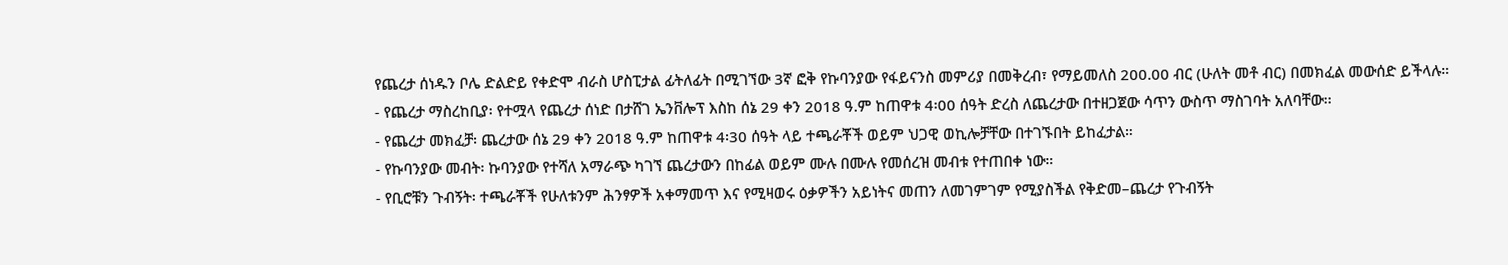የጨረታ ሰነዱን ቦሌ ድልድይ የቀድሞ ብራስ ሆስፒታል ፊትለፊት በሚገኘው 3ኛ ፎቅ የኩባንያው የፋይናንስ መምሪያ በመቅረብ፣ የማይመለስ 200.00 ብር (ሁለት መቶ ብር) በመክፈል መውሰድ ይችላሉ።
- የጨረታ ማስረከቢያ፡ የተሟላ የጨረታ ሰነድ በታሸገ ኤንቨሎፕ እስከ ሰኔ 29 ቀን 2018 ዓ.ም ከጠዋቱ 4፡00 ሰዓት ድረስ ለጨረታው በተዘጋጀው ሳጥን ውስጥ ማስገባት አለባቸው፡፡
- የጨረታ መክፈቻ፡ ጨረታው ሰኔ 29 ቀን 2018 ዓ.ም ከጠዋቱ 4፡30 ሰዓት ላይ ተጫራቾች ወይም ህጋዊ ወኪሎቻቸው በተገኙበት ይከፈታል።
- የኩባንያው መብት፡ ኩባንያው የተሻለ አማራጭ ካገኘ ጨረታውን በከፊል ወይም ሙሉ በሙሉ የመሰረዝ መብቱ የተጠበቀ ነው።
- የቢሮቹን ጉብኝት፡ ተጫራቾች የሁለቱንም ሕንፃዎች አቀማመጥ እና የሚዛወሩ ዕቃዎችን አይነትና መጠን ለመገምገም የሚያስችል የቅድመ–ጨረታ የጉብኝት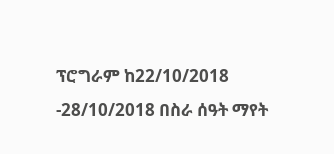ፕሮግራም ከ22/10/2018 -28/10/2018 በስራ ሰዓት ማየት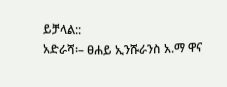ይቻላል::
አድራሻ፡– ፀሐይ ኢንሹራንስ አ.ማ ዋና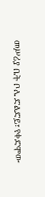መሥሪያ ቤት ቦሌ ድልድይ፣ የቀድሞው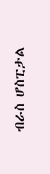ብራስ ሆስፒታል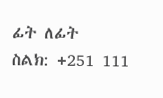ፊት ለፊት
ስልክ: +251 111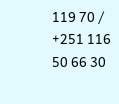119 70 / +251 116 50 66 30